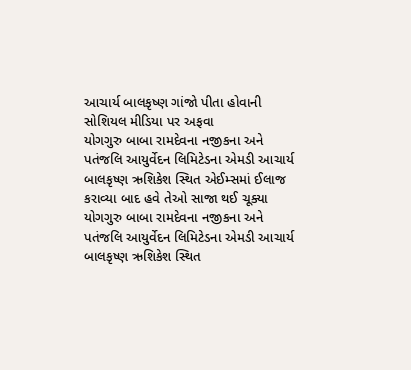આચાર્ય બાલકૃષ્ણ ગાંજો પીતા હોવાની સોશિયલ મીડિયા પર અફવા
યોગગુરુ બાબા રામદેવના નજીકના અને પતંજલિ આયુર્વેદન લિમિટેડના એમડી આચાર્ય બાલકૃષ્ણ ઋશિકેશ સ્થિત એઈમ્સમાં ઈલાજ કરાવ્યા બાદ હવે તેઓ સાજા થઈ ચૂક્યા
યોગગુરુ બાબા રામદેવના નજીકના અને પતંજલિ આયુર્વેદન લિમિટેડના એમડી આચાર્ય બાલકૃષ્ણ ઋશિકેશ સ્થિત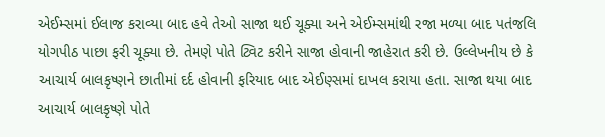એઈમ્સમાં ઈલાજ કરાવ્યા બાદ હવે તેઓ સાજા થઈ ચૂક્યા અને એઈમ્સમાંથી રજા મળ્યા બાદ પતંજલિ યોગપીઠ પાછા ફરી ચૂક્યા છે. તેમણે પોતે ટ્વિટ કરીને સાજા હોવાની જાહેરાત કરી છે. ઉલ્લેખનીય છે કે આચાર્ય બાલકૃષ્ણને છાતીમાં દર્દ હોવાની ફરિયાદ બાદ એઈણ્સમાં દાખલ કરાયા હતા. સાજા થયા બાદ આચાર્ય બાલકૃષ્ણે પોતે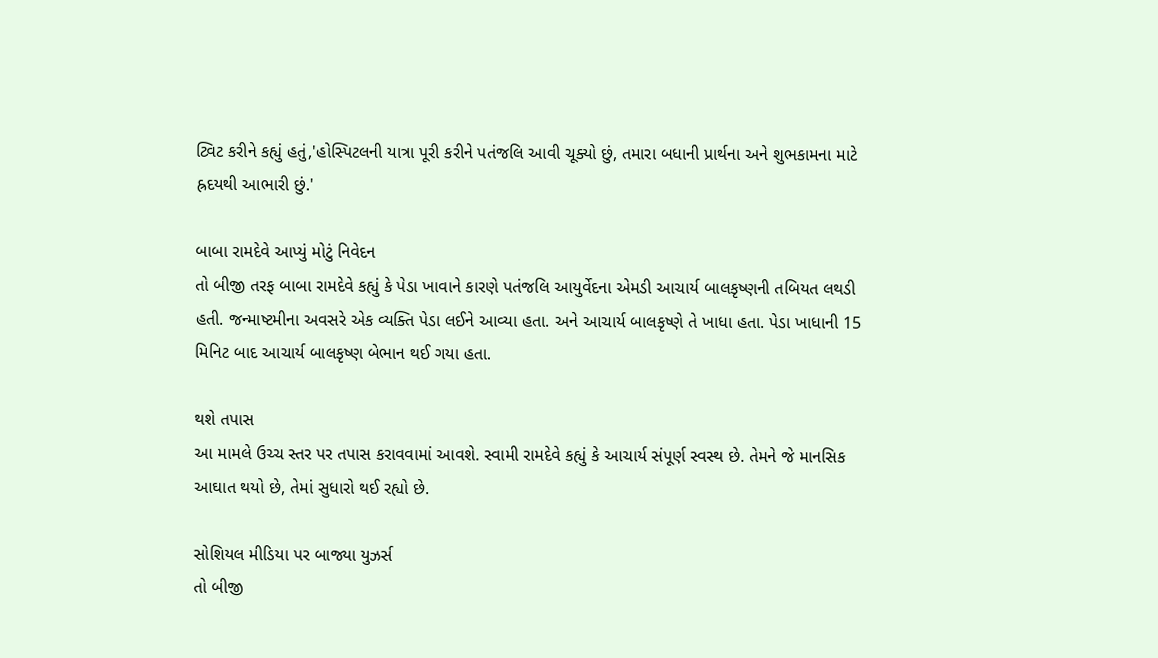ટ્વિટ કરીને કહ્યું હતું,'હોસ્પિટલની યાત્રા પૂરી કરીને પતંજલિ આવી ચૂક્યો છું, તમારા બધાની પ્રાર્થના અને શુભકામના માટે હ્રદયથી આભારી છું.'

બાબા રામદેવે આપ્યું મોટું નિવેદન
તો બીજી તરફ બાબા રામદેવે કહ્યું કે પેડા ખાવાને કારણે પતંજલિ આયુર્વેદના એમડી આચાર્ય બાલકૃષ્ણની તબિયત લથડી હતી. જન્માષ્ટમીના અવસરે એક વ્યક્તિ પેડા લઈને આવ્યા હતા. અને આચાર્ય બાલકૃષ્ણે તે ખાધા હતા. પેડા ખાધાની 15 મિનિટ બાદ આચાર્ય બાલકૃષ્ણ બેભાન થઈ ગયા હતા.

થશે તપાસ
આ મામલે ઉચ્ચ સ્તર પર તપાસ કરાવવામાં આવશે. સ્વામી રામદેવે કહ્યું કે આચાર્ય સંપૂર્ણ સ્વસ્થ છે. તેમને જે માનસિક આઘાત થયો છે, તેમાં સુધારો થઈ રહ્યો છે.

સોશિયલ મીડિયા પર બાજ્યા યુઝર્સ
તો બીજી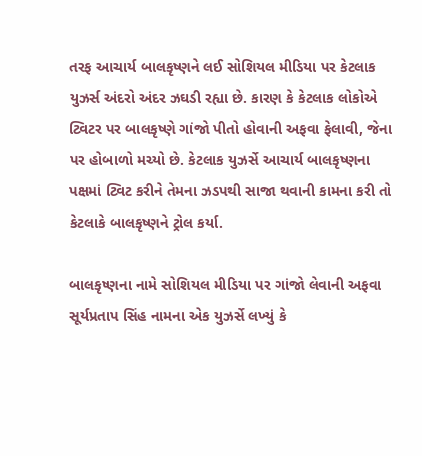તરફ આચાર્ય બાલકૃષ્ણને લઈ સોશિયલ મીડિયા પર કેટલાક યુઝર્સ અંદરો અંદર ઝઘડી રહ્યા છે. કારણ કે કેટલાક લોકોએ ટ્વિટર પર બાલકૃષ્ણે ગાંજો પીતો હોવાની અફવા ફેલાવી, જેના પર હોબાળો મચ્યો છે. કેટલાક યુઝર્સે આચાર્ય બાલકૃષ્ણના પક્ષમાં ટ્વિટ કરીને તેમના ઝડપથી સાજા થવાની કામના કરી તો કેટલાકે બાલકૃષ્ણને ટ્રોલ કર્યા.

બાલકૃષ્ણના નામે સોશિયલ મીડિયા પર ગાંજો લેવાની અફવા
સૂર્યપ્રતાપ સિંહ નામના એક યુઝર્સે લખ્યું કે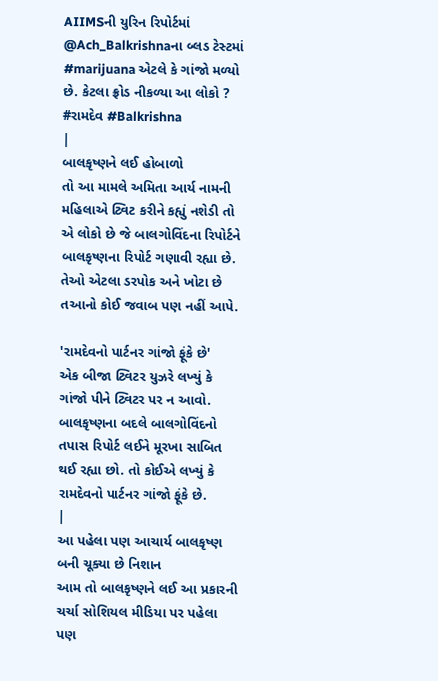AIIMSની યુરિન રિપોર્ટમાં @Ach_Balkrishnaના બ્લડ ટેસ્ટમાં #marijuana એટલે કે ગાંજો મળ્યો છે. કેટલા ફ્રોડ નીકળ્યા આ લોકો ? #રામદેવ #Balkrishna
|
બાલકૃષ્ણને લઈ હોબાળો
તો આ મામલે અમિતા આર્ય નામની મહિલાએ ટ્વિટ કરીને કહ્યું નશેડી તો એ લોકો છે જે બાલગોવિંદના રિપોર્ટને બાલકૃષ્ણના રિપોર્ટ ગણાવી રહ્યા છે. તેઓ એટલા ડરપોક અને ખોટા છે તઆનો કોઈ જવાબ પણ નહીં આપે.

'રામદેવનો પાર્ટનર ગાંજો ફૂંકે છે'
એક બીજા ટ્વિટર યુઝરે લખ્યું કે ગાંજો પીને ટ્વિટર પર ન આવો. બાલકૃષ્ણના બદલે બાલગોવિંદનો તપાસ રિપોર્ટ લઈને મૂરખા સાબિત થઈ રહ્યા છો. તો કોઈએ લખ્યું કે રામદેવનો પાર્ટનર ગાંજો ફૂંકે છે.
|
આ પહેલા પણ આચાર્ય બાલકૃષ્ણ બની ચૂક્યા છે નિશાન
આમ તો બાલકૃષ્ણને લઈ આ પ્રકારની ચર્ચા સોશિયલ મીડિયા પર પહેલા પણ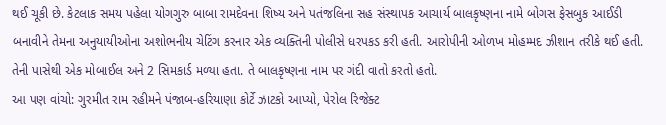થઈ ચૂકી છે. કેટલાક સમય પહેલા યોગગુરુ બાબા રામદેવના શિષ્ય અને પતંજલિના સહ સંસ્થાપક આચાર્ય બાલકૃષ્ણના નામે બોગસ ફેસબુક આઈડી બનાવીને તેમના અનુયાયીઓના અશોભનીય ચેટિંગ કરનાર એક વ્યક્તિની પોલીસે ધરપકડ કરી હતી. આરોપીની ઓળખ મોહમ્મદ ઝીશાન તરીકે થઈ હતી. તેની પાસેથી એક મોબાઈલ અને 2 સિમકાર્ડ મળ્યા હતા. તે બાલકૃષ્ણના નામ પર ગંદી વાતો કરતો હતો.
આ પણ વાંચો: ગુરમીત રામ રહીમને પંજાબ-હરિયાણા કોર્ટે ઝાટકો આપ્યો, પેરોલ રિજેક્ટ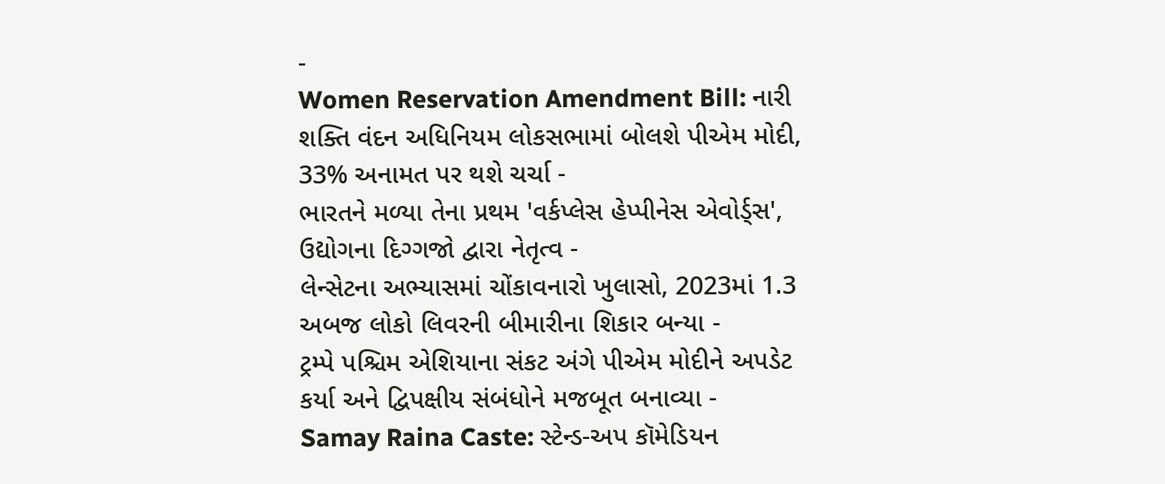-
Women Reservation Amendment Bill: નારી શક્તિ વંદન અધિનિયમ લોકસભામાં બોલશે પીએમ મોદી, 33% અનામત પર થશે ચર્ચા -
ભારતને મળ્યા તેના પ્રથમ 'વર્કપ્લેસ હેપ્પીનેસ એવોર્ડ્સ', ઉદ્યોગના દિગ્ગજો દ્વારા નેતૃત્વ -
લેન્સેટના અભ્યાસમાં ચોંકાવનારો ખુલાસો, 2023માં 1.3 અબજ લોકો લિવરની બીમારીના શિકાર બન્યા -
ટ્રમ્પે પશ્ચિમ એશિયાના સંકટ અંગે પીએમ મોદીને અપડેટ કર્યા અને દ્વિપક્ષીય સંબંધોને મજબૂત બનાવ્યા -
Samay Raina Caste: સ્ટેન્ડ-અપ કૉમેડિયન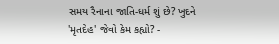સમય રૈનાના જાતિ-ધર્મ શું છે? ખુદને 'મૃતદેહ' જેવો કેમ કહ્યો? -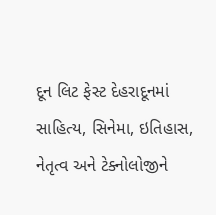દૂન લિટ ફેસ્ટ દેહરાદૂનમાં સાહિત્ય, સિનેમા, ઇતિહાસ, નેતૃત્વ અને ટેક્નોલોજીને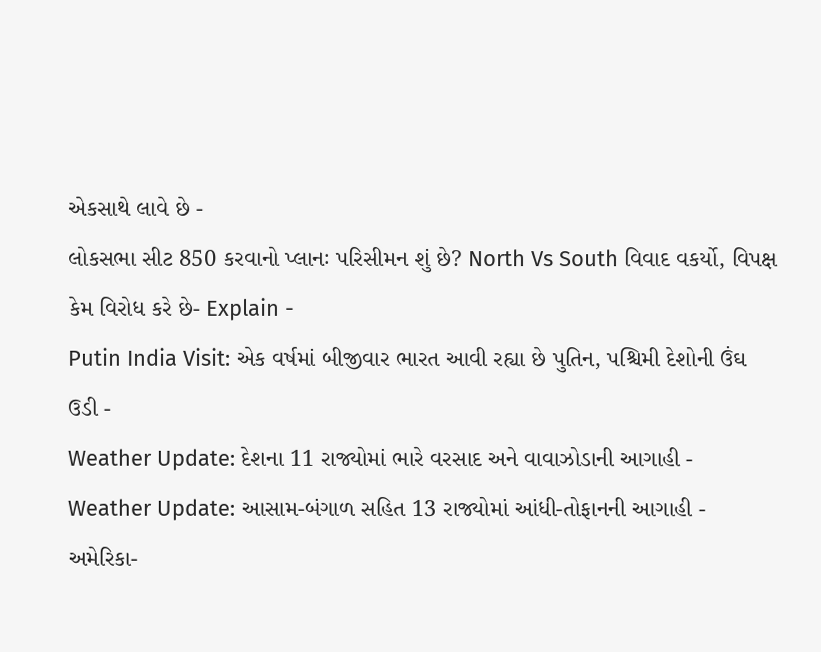એકસાથે લાવે છે -
લોકસભા સીટ 850 કરવાનો પ્લાનઃ પરિસીમન શું છે? North Vs South વિવાદ વકર્યો, વિપક્ષ કેમ વિરોધ કરે છે- Explain -
Putin India Visit: એક વર્ષમાં બીજીવાર ભારત આવી રહ્યા છે પુતિન, પશ્ચિમી દેશોની ઉંઘ ઉડી -
Weather Update: દેશના 11 રાજ્યોમાં ભારે વરસાદ અને વાવાઝોડાની આગાહી -
Weather Update: આસામ-બંગાળ સહિત 13 રાજ્યોમાં આંધી-તોફાનની આગાહી -
અમેરિકા-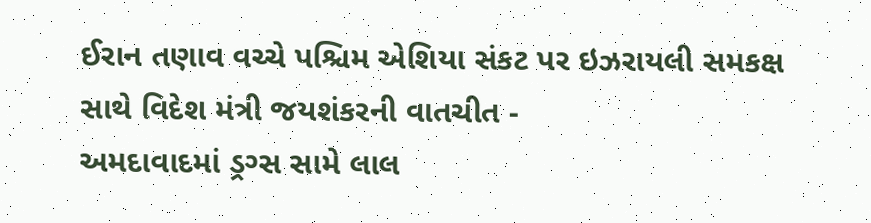ઈરાન તણાવ વચ્ચે પશ્ચિમ એશિયા સંકટ પર ઇઝરાયલી સમકક્ષ સાથે વિદેશ મંત્રી જયશંકરની વાતચીત -
અમદાવાદમાં ડ્રગ્સ સામે લાલ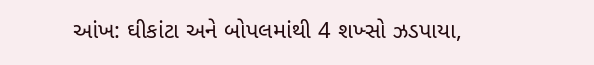આંખ: ઘીકાંટા અને બોપલમાંથી 4 શખ્સો ઝડપાયા,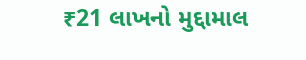₹21 લાખનો મુદ્દામાલ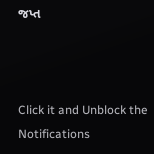જપ્ત



Click it and Unblock the Notifications